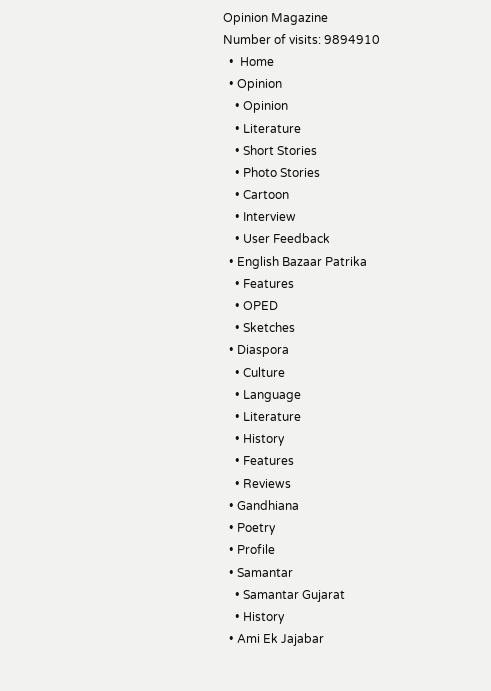Opinion Magazine
Number of visits: 9894910
  •  Home
  • Opinion
    • Opinion
    • Literature
    • Short Stories
    • Photo Stories
    • Cartoon
    • Interview
    • User Feedback
  • English Bazaar Patrika
    • Features
    • OPED
    • Sketches
  • Diaspora
    • Culture
    • Language
    • Literature
    • History
    • Features
    • Reviews
  • Gandhiana
  • Poetry
  • Profile
  • Samantar
    • Samantar Gujarat
    • History
  • Ami Ek Jajabar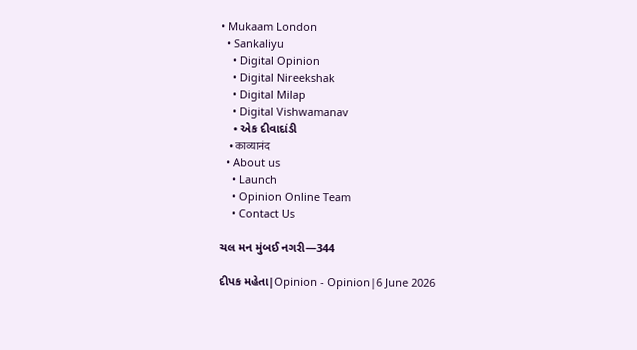• Mukaam London
  • Sankaliyu
    • Digital Opinion
    • Digital Nireekshak
    • Digital Milap
    • Digital Vishwamanav
    • એક દીવાદાંડી
    • काव्यानंद
  • About us
    • Launch
    • Opinion Online Team
    • Contact Us

ચલ મન મુંબઈ નગરી—344

દીપક મહેતા|Opinion - Opinion|6 June 2026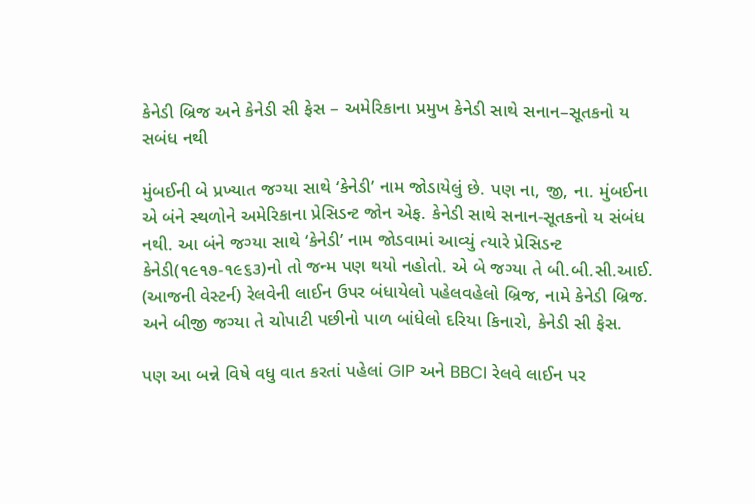કેનેડી બ્રિજ અને કેનેડી સી ફેસ – અમેરિકાના પ્રમુખ કેનેડી સાથે સનાન–સૂતકનો ય સબંધ નથી

મુંબઈની બે પ્રખ્યાત જગ્યા સાથે ‘કેનેડી’ નામ જોડાયેલું છે. પણ ના, જી, ના. મુંબઈના એ બંને સ્થળોને અમેરિકાના પ્રેસિડન્ટ જોન એફ. કેનેડી સાથે સનાન-સૂતકનો ય સંબંધ નથી. આ બંને જગ્યા સાથે ‘કેનેડી’ નામ જોડવામાં આવ્યું ત્યારે પ્રેસિડન્ટ કેનેડી(૧૯૧૭-૧૯૬૩)નો તો જન્મ પણ થયો નહોતો. એ બે જગ્યા તે બી.બી.સી.આઈ. (આજની વેસ્ટર્ન) રેલવેની લાઈન ઉપર બંધાયેલો પહેલવહેલો બ્રિજ, નામે કેનેડી બ્રિજ. અને બીજી જગ્યા તે ચોપાટી પછીનો પાળ બાંધેલો દરિયા કિનારો, કેનેડી સી ફેસ.

પણ આ બન્ને વિષે વધુ વાત કરતાં પહેલાં GIP અને BBCI રેલવે લાઈન પર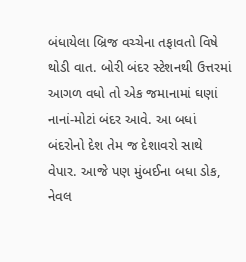બંધાયેલા બ્રિજ વચ્ચેના તફાવતો વિષે થોડી વાત. બોરી બંદર સ્ટેશનથી ઉત્તરમાં આગળ વધો તો એક જમાનામાં ઘણાં નાનાં-મોટાં બંદર આવે. આ બધાં બંદરોનો દેશ તેમ જ દેશાવરો સાથે વેપાર. આજે પણ મુંબઈના બધા ડોક, નેવલ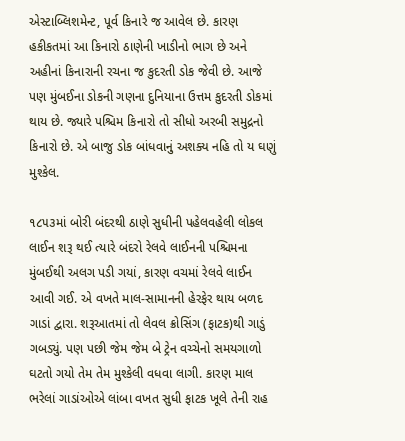એસ્ટાબ્લિશમેન્ટ, પૂર્વ કિનારે જ આવેલ છે. કારણ હકીકતમાં આ કિનારો ઠાણેની ખાડીનો ભાગ છે અને અહીનાં કિનારાની રચના જ કુદરતી ડોક જેવી છે. આજે પણ મુંબઈના ડોકની ગણના દુનિયાના ઉત્તમ કુદરતી ડોકમાં થાય છે. જ્યારે પશ્ચિમ કિનારો તો સીધો અરબી સમુદ્રનો કિનારો છે. એ બાજુ ડોક બાંધવાનું અશક્ય નહિ તો ય ઘણું મુશ્કેલ.

૧૮૫૩માં બોરી બંદરથી ઠાણે સુધીની પહેલવહેલી લોકલ લાઈન શરૂ થઈ ત્યારે બંદરો રેલવે લાઈનની પશ્ચિમના મુંબઈથી અલગ પડી ગયાં, કારણ વચમાં રેલવે લાઈન આવી ગઈ. એ વખતે માલ-સામાનની હેરફેર થાય બળદ ગાડાં દ્વારા. શરૂઆતમાં તો લેવલ ક્રોસિંગ (ફાટક)થી ગાડું ગબડ્યું. પણ પછી જેમ જેમ બે ટ્રેન વચ્ચેનો સમયગાળો ઘટતો ગયો તેમ તેમ મુશ્કેલી વધવા લાગી. કારણ માલ ભરેલાં ગાડાંઓએ લાંબા વખત સુધી ફાટક ખૂલે તેની રાહ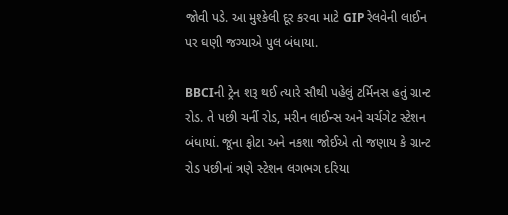જોવી પડે. આ મુશ્કેલી દૂર કરવા માટે GIP રેલવેની લાઈન પર ઘણી જગ્યાએ પુલ બંધાયા.

BBCIની ટ્રેન શરૂ થઈ ત્યારે સૌથી પહેલું ટર્મિનસ હતું ગ્રાન્ટ રોડ. તે પછી ચર્ની રોડ, મરીન લાઈન્સ અને ચર્ચગેટ સ્ટેશન બંધાયાં. જૂના ફોટા અને નકશા જોઈએ તો જણાય કે ગ્રાન્ટ રોડ પછીનાં ત્રણે સ્ટેશન લગભગ દરિયા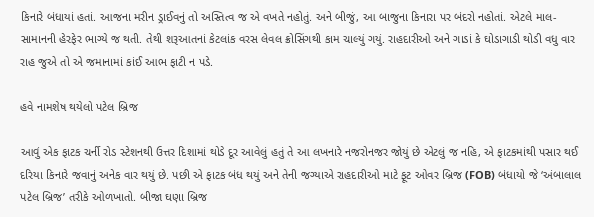કિનારે બંધાયાં હતાં. આજના મરીન ડ્રાઈવનું તો અસ્તિત્વ જ એ વખતે નહોતું. અને બીજું, આ બાજુના કિનારા પર બંદરો નહોતાં. એટલે માલ-સામાનની હેરફેર ભાગ્યે જ થતી. તેથી શરૂઆતનાં કેટલાંક વરસ લેવલ ક્રોસિંગથી કામ ચાલ્યું ગયું. રાહદારીઓ અને ગાડાં કે ઘોડાગાડી થોડી વધુ વાર રાહ જુએ તો એ જમાનામાં કાંઈ આભ ફાટી ન પડે.

હવે નામશેષ થયેલો પટેલ બ્રિજ

આવું એક ફાટક ચર્ની રોડ સ્ટેશનથી ઉત્તર દિશામાં થોડે દૂર આવેલું હતું તે આ લખનારે નજરોનજર જોયું છે એટલું જ નહિ, એ ફાટકમાંથી પસાર થઈ દરિયા કિનારે જવાનું અનેક વાર થયું છે. પછી એ ફાટક બંધ થયું અને તેની જગ્યાએ રાહદારીઓ માટે ફૂટ ઓવર બ્રિજ (FOB) બંધાયો જે ‘અંબાલાલ પટેલ બ્રિજ’ તરીકે ઓળખાતો. બીજા ઘણા બ્રિજ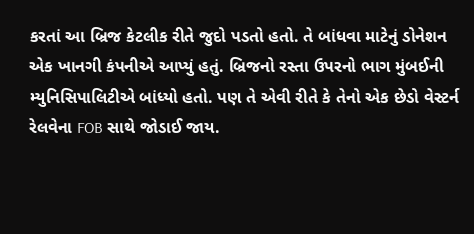કરતાં આ બ્રિજ કેટલીક રીતે જુદો પડતો હતો. તે બાંધવા માટેનું ડોનેશન એક ખાનગી કંપનીએ આપ્યું હતું. બ્રિજનો રસ્તા ઉપરનો ભાગ મુંબઈની મ્યુનિસિપાલિટીએ બાંધ્યો હતો. પણ તે એવી રીતે કે તેનો એક છેડો વેસ્ટર્ન રેલવેના FOB સાથે જોડાઈ જાય.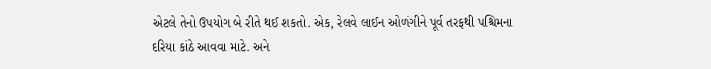એટલે તેનો ઉપયોગ બે રીતે થઈ શકતો. એક, રેલવે લાઈન ઓળંગીને પૂર્વ તરફથી પશ્ચિમના દરિયા કાંઠે આવવા માટે. અને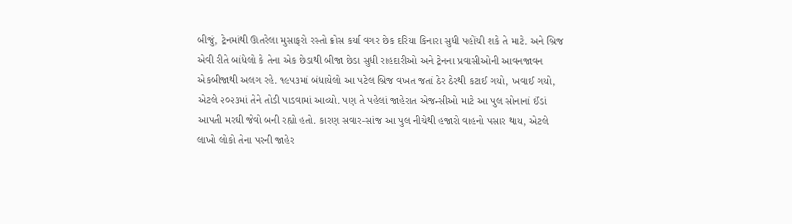બીજું, ટ્રેનમાંથી ઊતરેલા મુસાફરો રસ્તો ક્રોસ કર્યા વગર છેક દરિયા કિનારા સુધી પહોંચી શકે તે માટે. અને બ્રિજ એવી રીતે બાંધેલો કે તેના એક છેડાથી બીજા છેડા સુધી રાહદારીઓ અને ટ્રેનના પ્રવાસીઓની આવનજાવન એકબીજાથી અલગ રહે. ૧૯૫૩માં બંધાયેલો આ પટેલ બ્રિજ વખત જતાં ઠેર ઠેરથી કટાઈ ગયો, ખવાઈ ગયો, એટલે ૨૦૨૩માં તેને તોડી પાડવામાં આવ્યો. પણ તે પહેલાં જાહેરાત એજન્સીઓ માટે આ પુલ સોનાનાં ઈંડાં આપતી મરઘી જેવો બની રહ્યો હતો. કારણ સવાર-સાંજ આ પુલ નીચેથી હજારો વાહનો પસાર થાય, એટલે લાખો લોકો તેના પરની જાહેર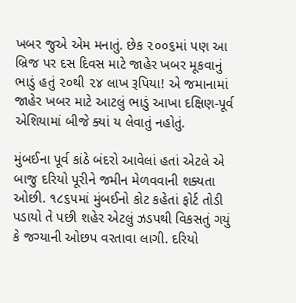ખબર જુએ એમ મનાતું. છેક ૨૦૦૬માં પણ આ બ્રિજ પર દસ દિવસ માટે જાહેર ખબર મૂકવાનું ભાડું હતું ૨૦થી ૨૪ લાખ રૂપિયા! એ જમાનામાં જાહેર ખબર માટે આટલું ભાડું આખા દક્ષિણ-પૂર્વ એશિયામાં બીજે ક્યાં ય લેવાતું નહોતું.

મુંબઈના પૂર્વ કાંઠે બંદરો આવેલાં હતાં એટલે એ બાજુ દરિયો પૂરીને જમીન મેળવવાની શક્યતા ઓછી. ૧૮૬૫માં મુંબઈનો કોટ કહેતાં ફોર્ટ તોડી પડાયો તે પછી શહેર એટલું ઝડપથી વિકસતું ગયું કે જગ્યાની ઓછપ વરતાવા લાગી. દરિયો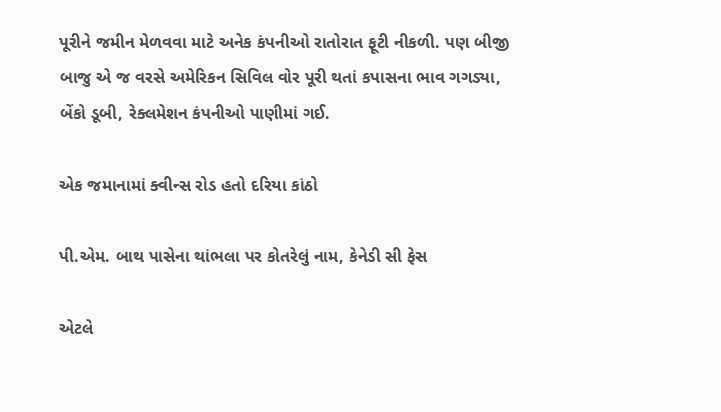પૂરીને જમીન મેળવવા માટે અનેક કંપનીઓ રાતોરાત ફૂટી નીકળી. પણ બીજી બાજુ એ જ વરસે અમેરિકન સિવિલ વોર પૂરી થતાં કપાસના ભાવ ગગડ્યા, બેંકો ડૂબી, રેક્લમેશન કંપનીઓ પાણીમાં ગઈ.

એક જમાનામાં ક્વીન્સ રોડ હતો દરિયા કાંઠો

પી.એમ. બાથ પાસેના થાંભલા પર કોતરેલું નામ, કેનેડી સી ફેસ

એટલે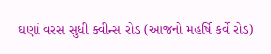ઘણાં વરસ સુધી ક્વીન્સ રોડ (આજનો મહર્ષિ કર્વે રોડ)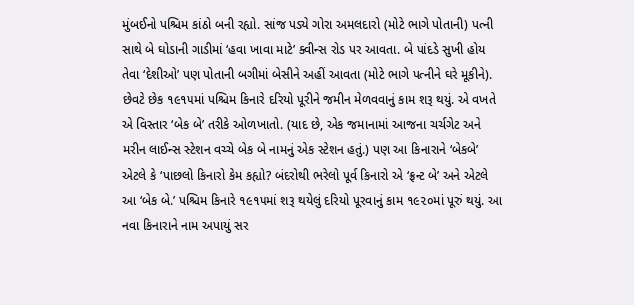મુંબઈનો પશ્ચિમ કાંઠો બની રહ્યો. સાંજ પડ્યે ગોરા અમલદારો (મોટે ભાગે પોતાની) પત્ની સાથે બે ઘોડાની ગાડીમાં ‘હવા ખાવા માટે’ ક્વીન્સ રોડ પર આવતા. બે પાંદડે સુખી હોય તેવા ‘દેશીઓ’ પણ પોતાની બગીમાં બેસીને અહીં આવતા (મોટે ભાગે પત્નીને ઘરે મૂકીને). છેવટે છેક ૧૯૧૫માં પશ્ચિમ કિનારે દરિયો પૂરીને જમીન મેળવવાનું કામ શરૂ થયું. એ વખતે એ વિસ્તાર ‘બેક બે’ તરીકે ઓળખાતો. (યાદ છે, એક જમાનામાં આજના ચર્ચગેટ અને મરીન લાઈન્સ સ્ટેશન વચ્ચે બેક બે નામનું એક સ્ટેશન હતું.) પણ આ કિનારાને ‘બેકબે’ એટલે કે ‘પાછલો કિનારો કેમ કહ્યો? બંદરોથી ભરેલો પૂર્વ કિનારો એ ‘ફ્રન્ટ બે’ અને એટલે આ ‘બેક બે.’ પશ્ચિમ કિનારે ૧૯૧૫માં શરૂ થયેલું દરિયો પૂરવાનું કામ ૧૯૨૦માં પૂરું થયું. આ નવા કિનારાને નામ અપાયું સર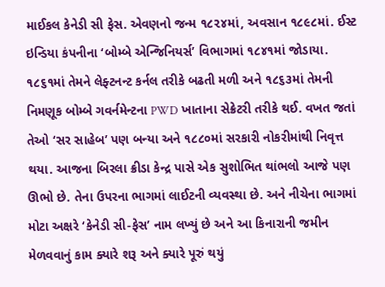માઈકલ કેનેડી સી ફેસ. એવણનો જન્મ ૧૮૨૪માં, અવસાન ૧૮૯૮માં. ઈસ્ટ ઇન્ડિયા કંપનીના ‘બોમ્બે એન્જિનિયર્સ’ વિભાગમાં ૧૮૪૧માં જોડાયા. ૧૮૬૧માં તેમને લેફ્ટનન્ટ કર્નલ તરીકે બઢતી મળી અને ૧૮૬૩માં તેમની નિમણૂક બોમ્બે ગવર્નમેન્ટના PWD ખાતાના સેક્રેટરી તરીકે થઈ. વખત જતાં તેઓ ‘સર સાહેબ’ પણ બન્યા અને ૧૮૮૦માં સરકારી નોકરીમાંથી નિવૃત્ત થયા. આજના બિરલા ક્રીડા કેન્દ્ર પાસે એક સુશોભિત થાંભલો આજે પણ ઊભો છે. તેના ઉપરના ભાગમાં લાઈટની વ્યવસ્થા છે. અને નીચેના ભાગમાં મોટા અક્ષરે ‘કેનેડી સી-ફેસ’ નામ લખ્યું છે અને આ કિનારાની જમીન મેળવવાનું કામ ક્યારે શરૂ અને ક્યારે પૂરું થયું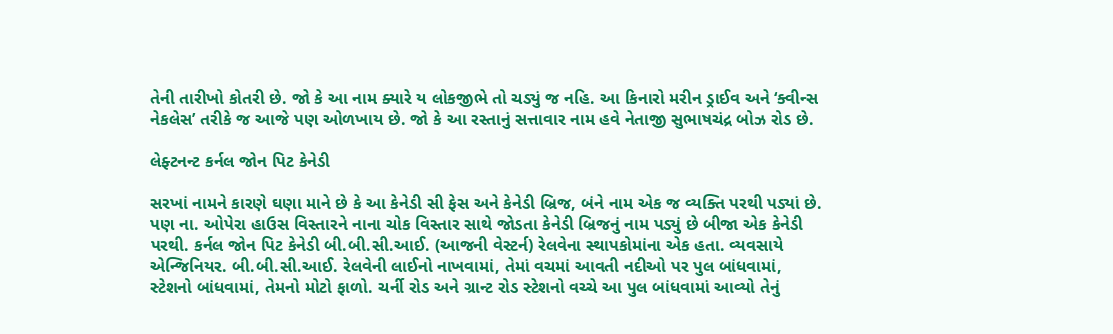તેની તારીખો કોતરી છે. જો કે આ નામ ક્યારે ય લોકજીભે તો ચડ્યું જ નહિ. આ કિનારો મરીન ડ્રાઈવ અને ‘ક્વીન્સ નેકલેસ’ તરીકે જ આજે પણ ઓળખાય છે. જો કે આ રસ્તાનું સત્તાવાર નામ હવે નેતાજી સુભાષચંદ્ર બોઝ રોડ છે.

લેફ્ટનન્ટ કર્નલ જોન પિટ કેનેડી

સરખાં નામને કારણે ઘણા માને છે કે આ કેનેડી સી ફેસ અને કેનેડી બ્રિજ, બંને નામ એક જ વ્યક્તિ પરથી પડ્યાં છે. પણ ના. ઓપેરા હાઉસ વિસ્તારને નાના ચોક વિસ્તાર સાથે જોડતા કેનેડી બ્રિજનું નામ પડ્યું છે બીજા એક કેનેડી પરથી. કર્નલ જોન પિટ કેનેડી બી.બી.સી.આઈ. (આજની વેસ્ટર્ન) રેલવેના સ્થાપકોમાંના એક હતા. વ્યવસાયે એન્જિનિયર. બી.બી.સી.આઈ. રેલવેની લાઈનો નાખવામાં, તેમાં વચમાં આવતી નદીઓ પર પુલ બાંધવામાં, સ્ટેશનો બાંધવામાં, તેમનો મોટો ફાળો. ચર્ની રોડ અને ગ્રાન્ટ રોડ સ્ટેશનો વચ્ચે આ પુલ બાંધવામાં આવ્યો તેનું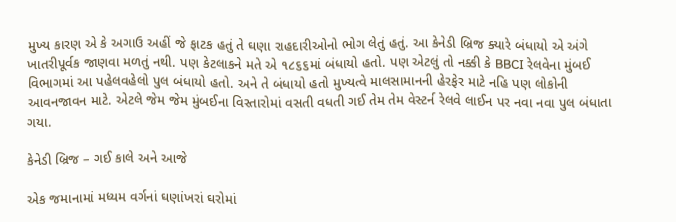મુખ્ય કારણ એ કે અગાઉ અહીં જે ફાટક હતું તે ઘણા રાહદારીઓનો ભોગ લેતું હતું. આ કેનેડી બ્રિજ ક્યારે બંધાયો એ અંગે ખાતરીપૂર્વક જાણવા મળતું નથી. પણ કેટલાકને મતે એ ૧૮૬૬માં બંધાયો હતો. પણ એટલું તો નક્કી કે BBCI રેલવેના મુંબઈ વિભાગમાં આ પહેલવહેલો પુલ બંધાયો હતો. અને તે બંધાયો હતો મુખ્યત્વે માલસામાનની હેરફેર માટે નહિ પણ લોકોની આવનજાવન માટે. એટલે જેમ જેમ મુંબઈના વિસ્તારોમાં વસતી વધતી ગઈ તેમ તેમ વેસ્ટર્ન રેલવે લાઈન પર નવા નવા પુલ બંધાતા ગયા.

કેનેડી બ્રિજ – ગઈ કાલે અને આજે

એક જમાનામાં મધ્યમ વર્ગનાં ઘણાંખરાં ઘરોમાં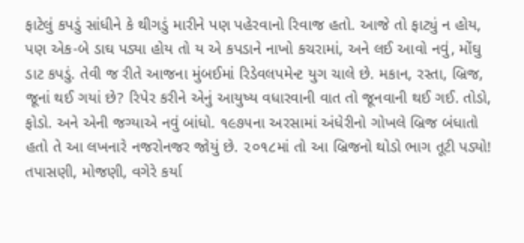ફાટેલું કપડું સાંધીને કે થીગડું મારીને પણ પહેરવાનો રિવાજ હતો. આજે તો ફાટ્યું ન હોય, પણ એક-બે ડાઘ પડ્યા હોય તો ય એ કપડાને નાખો કચરામાં, અને લઈ આવો નવું, મોંઘુ ડાટ કપડું. તેવી જ રીતે આજના મુંબઈમાં રિડેવલપમેન્ટ યુગ ચાલે છે. મકાન, રસ્તા, બ્રિજ, જૂનાં થઈ ગયાં છે? રિપેર કરીને એનું આયુષ્ય વધારવાની વાત તો જૂનવાની થઈ ગઈ. તોડો, ફોડો. અને એની જગ્યાએ નવું બાંધો. ૧૯૭૫ના અરસામાં અંધેરીનો ગોખલે બ્રિજ બંધાતો હતો તે આ લખનારે નજરોનજર જોયું છે. ૨૦૧૮માં તો આ બ્રિજનો થોડો ભાગ તૂટી પડ્યો! તપાસણી, મોજણી, વગેરે કર્યા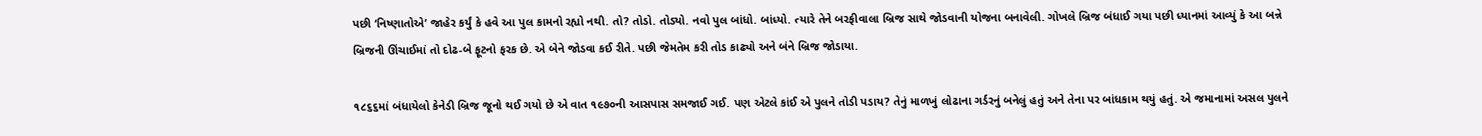પછી ‘નિષ્ણાતોએ’ જાહેર કર્યું કે હવે આ પુલ કામનો રહ્યો નથી. તો? તોડો. તોડ્યો. નવો પુલ બાંધો. બાંધ્યો. ત્યારે તેને બરફીવાલા બ્રિજ સાથે જોડવાની યોજના બનાવેલી. ગોખલે બ્રિજ બંધાઈ ગયા પછી ધ્યાનમાં આવ્યું કે આ બન્ને બ્રિજની ઊંચાઈમાં તો દોઢ-બે ફૂટનો ફરક છે. એ બેને જોડવા કઈ રીતે. પછી જેમતેમ કરી તોડ કાઢ્યો અને બંને બ્રિજ જોડાયા.

૧૮૬૬માં બંધાયેલો કેનેડી બ્રિજ જૂનો થઈ ગયો છે એ વાત ૧૯૭૦ની આસપાસ સમજાઈ ગઈ. પણ એટલે કાંઈ એ પુલને તોડી પડાય? તેનું માળખું લોઢાના ગર્ડરનું બનેલું હતું અને તેના પર બાંધકામ થયું હતું. એ જમાનામાં અસલ પુલને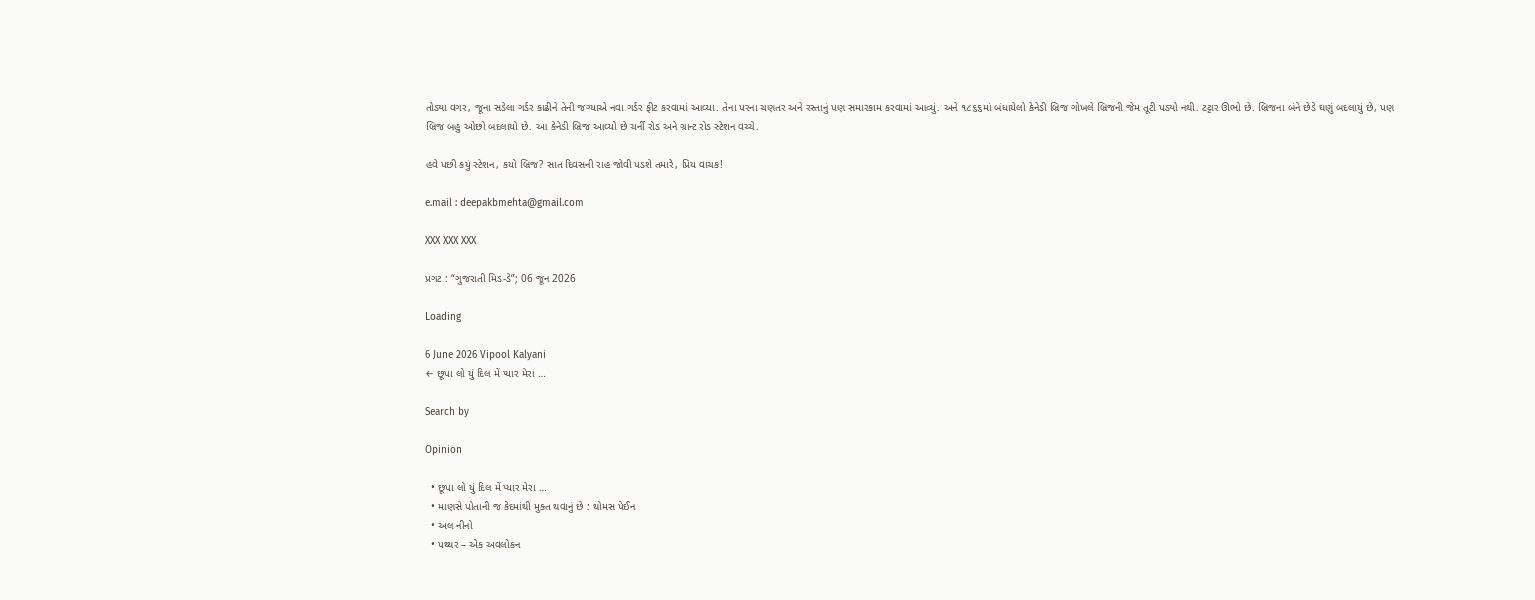તોડ્યા વગર, જૂના સડેલા ગર્ડર કાઢીને તેની જગ્યાએ નવા ગર્ડર ફીટ કરવામાં આવ્યા. તેના પરના ચણતર અને રસ્તાનું પણ સમારકામ કરવામાં આવ્યું. અને ૧૮૬૬માં બંધાયેલો કેનેડી બ્રિજ ગોખલે બ્રિજની જેમ તૂટી પડ્યો નથી. ટટ્ટાર ઊભો છે. બ્રિજના બંને છેડે ઘણું બદલાયું છે, પણ બ્રિજ બહુ ઓછો બદલાયો છે. આ કેનેડી બ્રિજ આવ્યો છે ચર્ની રોડ અને ગ્રાન્ટ રોડ સ્ટેશન વચ્ચે.

હવે પછી કયું સ્ટેશન, કયો બ્રિજ? સાત દિવસની રાહ જોવી પડશે તમારે, પ્રિય વાચક!

e.mail : deepakbmehta@gmail.com

XXX XXX XXX

પ્રગટ : “ગુજરાતી મિડ-ડે”; 06 જૂન 2026

Loading

6 June 2026 Vipool Kalyani
← છૂપા લો યું દિલ મેં પ્યાર મેરા …

Search by

Opinion

  • છૂપા લો યું દિલ મેં પ્યાર મેરા …
  • માણસે પોતાની જ કેદમાંથી મુક્ત થવાનું છે : થોમસ પેઈન
  • અલ નીનો
  • પથ્થર – એક અવલોકન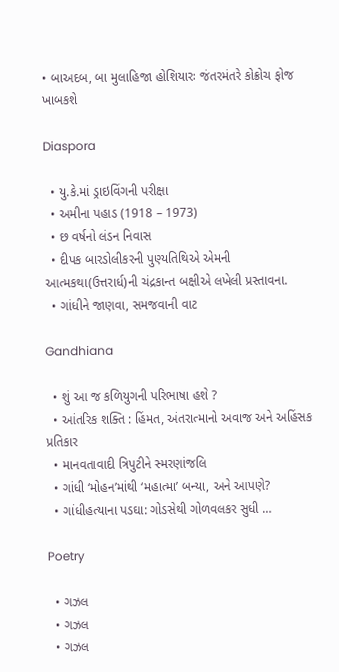• બાઅદબ, બા મુલાહિજા હોશિયારઃ જંતરમંતરે કોક્રોચ ફોજ ખાબકશે

Diaspora

  • યુ.કે.માં ડ્રાઇવિંગની પરીક્ષા
  • અમીના પહાડ (1918 – 1973)
  • છ વર્ષનો લંડન નિવાસ
  • દીપક બારડોલીકરની પુણ્યતિથિએ એમની આત્મકથા(ઉત્તરાર્ધ)ની ચંદ્રકાન્ત બક્ષીએ લખેલી પ્રસ્તાવના.
  • ગાંધીને જાણવા, સમજવાની વાટ

Gandhiana

  • શું આ જ કળિયુગની પરિભાષા હશે ?
  • આંતરિક શક્તિ : હિંમત, અંતરાત્માનો અવાજ અને અહિંસક પ્રતિકાર
  • માનવતાવાદી ત્રિપુટીને સ્મરણાંજલિ
  • ગાંધી ‘મોહન’માંથી ‘મહાત્મા’ બન્યા, અને આપણે?
  • ગાંધીહત્યાના પડઘા: ગોડસેથી ગોળવલકર સુધી …

Poetry

  • ગઝલ
  • ગઝલ
  • ગઝલ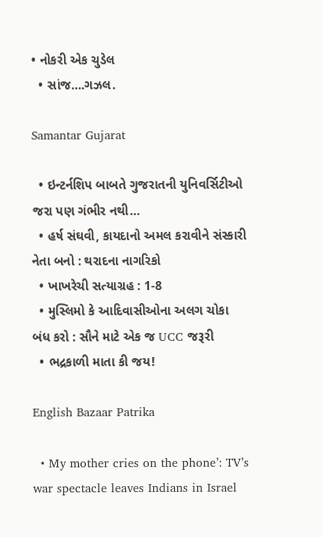• નોકરી એક ચુડેલ
  • સાંજ….ગઝલ.

Samantar Gujarat

  • ઇન્ટર્નશિપ બાબતે ગુજરાતની યુનિવર્સિટીઓ જરા પણ ગંભીર નથી…
  • હર્ષ સંઘવી, કાયદાનો અમલ કરાવીને સંસ્કારી નેતા બનો : થરાદના નાગરિકો
  • ખાખરેચી સત્યાગ્રહ : 1-8
  • મુસ્લિમો કે આદિવાસીઓના અલગ ચોકા બંધ કરો : સૌને માટે એક જ UCC જરૂરી
  • ભદ્રકાળી માતા કી જય!

English Bazaar Patrika

  • My mother cries on the phone’: TV’s war spectacle leaves Indians in Israel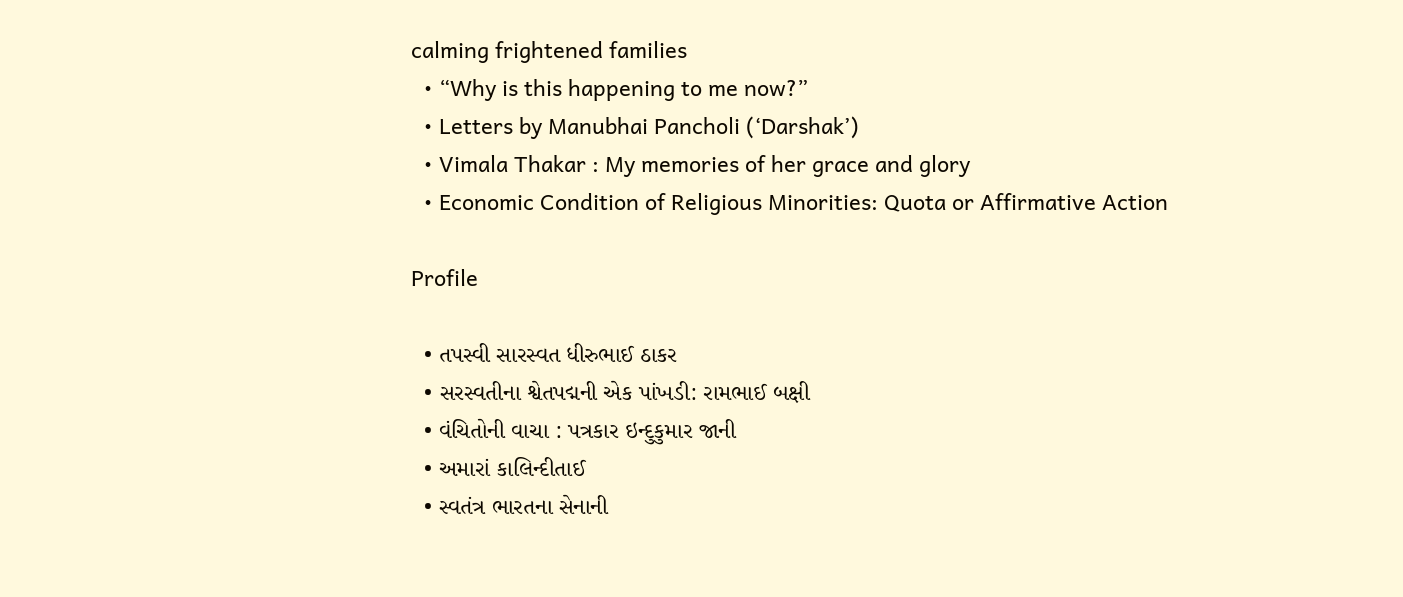calming frightened families
  • “Why is this happening to me now?”
  • Letters by Manubhai Pancholi (‘Darshak’)
  • Vimala Thakar : My memories of her grace and glory
  • Economic Condition of Religious Minorities: Quota or Affirmative Action

Profile

  • તપસ્વી સારસ્વત ધીરુભાઈ ઠાકર
  • સરસ્વતીના શ્વેતપદ્મની એક પાંખડી: રામભાઈ બક્ષી
  • વંચિતોની વાચા : પત્રકાર ઇન્દુકુમાર જાની
  • અમારાં કાલિન્દીતાઈ
  • સ્વતંત્ર ભારતના સેનાની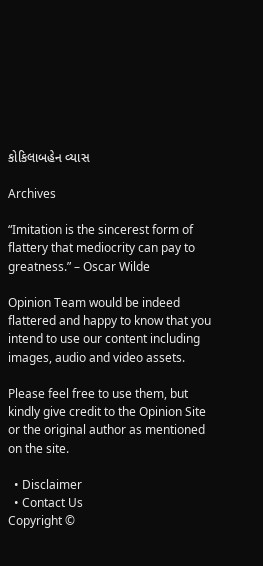કોકિલાબહેન વ્યાસ

Archives

“Imitation is the sincerest form of flattery that mediocrity can pay to greatness.” – Oscar Wilde

Opinion Team would be indeed flattered and happy to know that you intend to use our content including images, audio and video assets.

Please feel free to use them, but kindly give credit to the Opinion Site or the original author as mentioned on the site.

  • Disclaimer
  • Contact Us
Copyright ©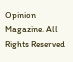Opinion Magazine. All Rights Reserved